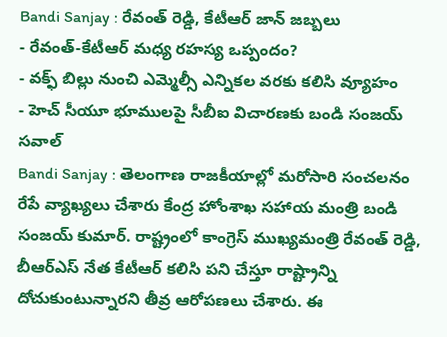Bandi Sanjay : రేవంత్ రెడ్డి, కేటీఆర్ జాన్ జబ్బలు
- రేవంత్-కేటీఆర్ మధ్య రహస్య ఒప్పందం?
- వక్ఫ్ బిల్లు నుంచి ఎమ్మెల్సీ ఎన్నికల వరకు కలిసి వ్యూహం
- హెచ్ సీయూ భూములపై సీబీఐ విచారణకు బండి సంజయ్ సవాల్
Bandi Sanjay : తెలంగాణ రాజకీయాల్లో మరోసారి సంచలనం రేపే వ్యాఖ్యలు చేశారు కేంద్ర హోంశాఖ సహాయ మంత్రి బండి సంజయ్ కుమార్. రాష్ట్రంలో కాంగ్రెస్ ముఖ్యమంత్రి రేవంత్ రెడ్డి, బీఆర్ఎస్ నేత కేటీఆర్ కలిసి పని చేస్తూ రాష్ట్రాన్ని దోచుకుంటున్నారని తీవ్ర ఆరోపణలు చేశారు. ఈ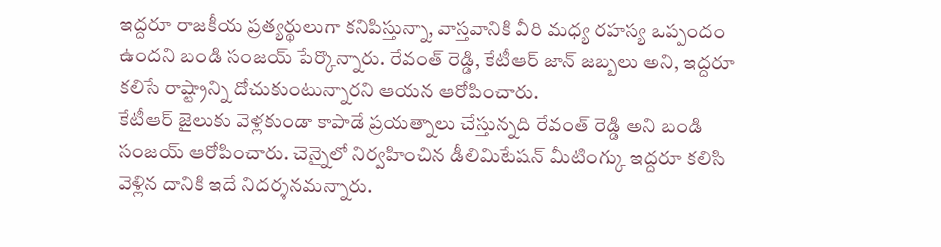ఇద్దరూ రాజకీయ ప్రత్యర్థులుగా కనిపిస్తున్నా, వాస్తవానికి వీరి మధ్య రహస్య ఒప్పందం ఉందని బండి సంజయ్ పేర్కొన్నారు. రేవంత్ రెడ్డి, కేటీఆర్ జాన్ జబ్బలు అని, ఇద్దరూ కలిసే రాష్ట్రాన్ని దోచుకుంటున్నారని ఆయన ఆరోపించారు.
కేటీఆర్ జైలుకు వెళ్లకుండా కాపాడే ప్రయత్నాలు చేస్తున్నది రేవంత్ రెడ్డి అని బండి సంజయ్ ఆరోపించారు. చెన్నైలో నిర్వహించిన డీలిమిటేషన్ మీటింగ్కు ఇద్దరూ కలిసి వెళ్లిన దానికి ఇదే నిదర్శనమన్నారు.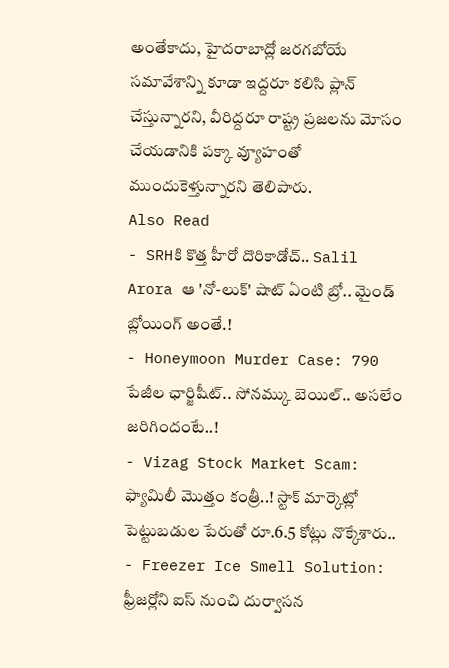అంతేకాదు, హైదరాబాద్లో జరగబోయే సమావేశాన్ని కూడా ఇద్దరూ కలిసి ప్లాన్ చేస్తున్నారని, వీరిద్దరూ రాష్ట్ర ప్రజలను మోసం చేయడానికి పక్కా వ్యూహంతో ముందుకెళ్తున్నారని తెలిపారు.
Also Read
- SRHకి కొత్త హీరో దొరికాడోచ్.. Salil Arora ఆ 'నో-లుక్' షాట్ ఏంటి బ్రో.. మైండ్ బ్లోయింగ్ అంతే.!
- Honeymoon Murder Case: 790 పేజీల ఛార్జిషీట్.. సోనమ్కు బెయిల్.. అసలేం జరిగిందంటే..!
- Vizag Stock Market Scam: ఫ్యామిలీ మొత్తం కంత్రీ..! స్టాక్ మార్కెట్లో పెట్టుబడుల పేరుతో రూ.6.5 కోట్లు నొక్కేశారు..
- Freezer Ice Smell Solution: ఫ్రీజర్లోని ఐస్ నుంచి దుర్వాసన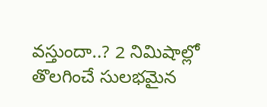వస్తుందా..? 2 నిమిషాల్లో తొలగించే సులభమైన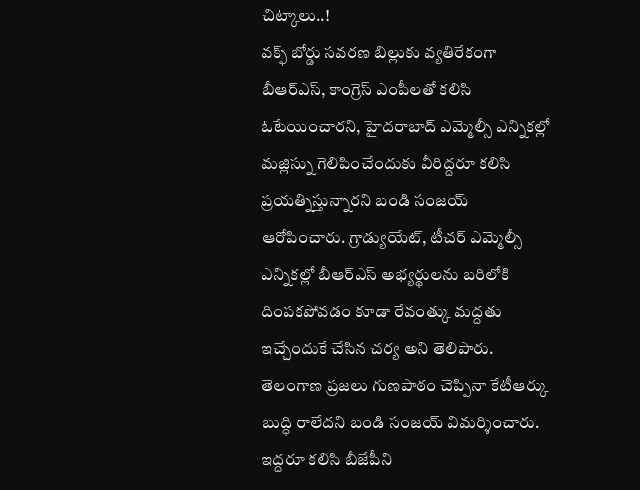చిట్కాలు..!
వక్ఫ్ బోర్డు సవరణ బిల్లుకు వ్యతిరేకంగా బీఆర్ఎస్, కాంగ్రెస్ ఎంపీలతో కలిసి ఓటేయించారని, హైదరాబాద్ ఎమ్మెల్సీ ఎన్నికల్లో మజ్లిస్ను గెలిపించేందుకు వీరిద్దరూ కలిసి ప్రయత్నిస్తున్నారని బండి సంజయ్ ఆరోపించారు. గ్రాడ్యుయేట్, టీచర్ ఎమ్మెల్సీ ఎన్నికల్లో బీఆర్ఎస్ అభ్యర్థులను బరిలోకి దింపకపోవడం కూడా రేవంత్కు మద్దతు ఇచ్చేందుకే చేసిన చర్య అని తెలిపారు.
తెలంగాణ ప్రజలు గుణపాఠం చెప్పినా కేటీఆర్కు బుద్ధి రాలేదని బండి సంజయ్ విమర్శించారు. ఇద్దరూ కలిసి బీజేపీని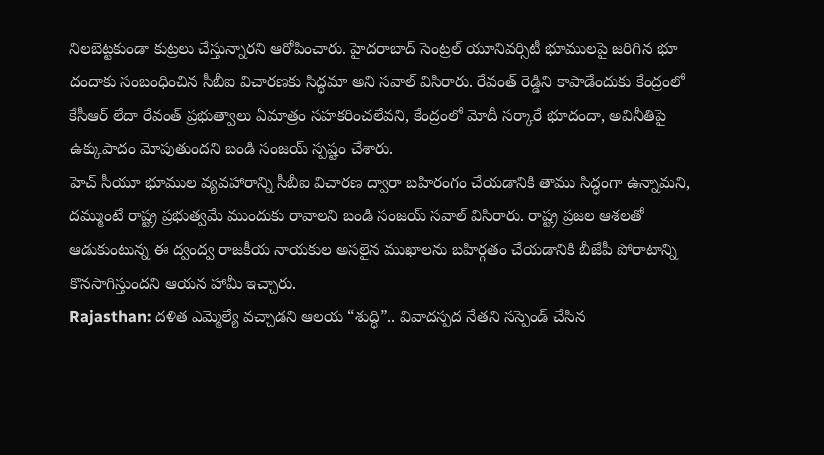నిలబెట్టకుండా కుట్రలు చేస్తున్నారని ఆరోపించారు. హైదరాబాద్ సెంట్రల్ యూనివర్సిటీ భూములపై జరిగిన భూ దందాకు సంబంధించిన సీబీఐ విచారణకు సిద్ధమా అని సవాల్ విసిరారు. రేవంత్ రెడ్డిని కాపాడేందుకు కేంద్రంలో కేసీఆర్ లేదా రేవంత్ ప్రభుత్వాలు ఏమాత్రం సహకరించలేవని, కేంద్రంలో మోదీ సర్కారే భూదందా, అవినీతిపై ఉక్కుపాదం మోపుతుందని బండి సంజయ్ స్పష్టం చేశారు.
హెచ్ సీయూ భూముల వ్యవహారాన్ని సీబీఐ విచారణ ద్వారా బహిరంగం చేయడానికి తాము సిద్ధంగా ఉన్నామని, దమ్ముంటే రాష్ట్ర ప్రభుత్వమే ముందుకు రావాలని బండి సంజయ్ సవాల్ విసిరారు. రాష్ట్ర ప్రజల ఆశలతో ఆడుకుంటున్న ఈ ద్వంద్వ రాజకీయ నాయకుల అసలైన ముఖాలను బహిర్గతం చేయడానికి బీజేపీ పోరాటాన్ని కొనసాగిస్తుందని ఆయన హామీ ఇచ్చారు.
Rajasthan: దళిత ఎమ్మెల్యే వచ్చాడని ఆలయ “శుద్ధి”.. వివాదస్పద నేతని సస్పెండ్ చేసిన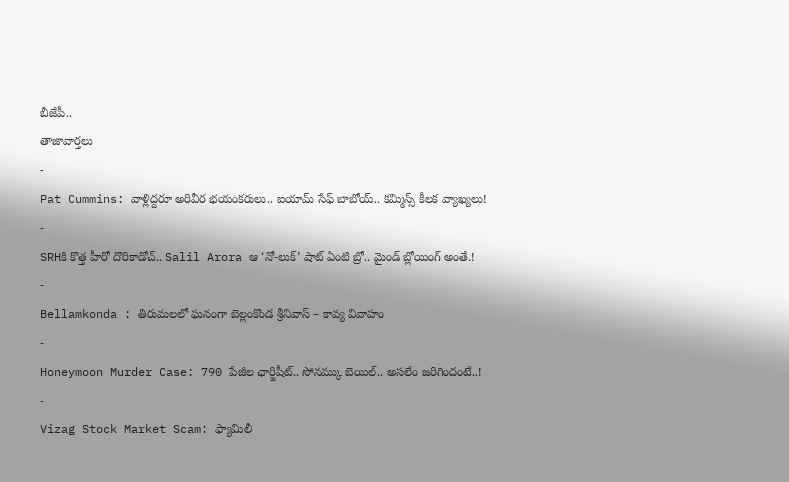బీజేపీ..
తాజావార్తలు
-
Pat Cummins: వాళ్లిద్దరూ అరివీర భయంకరులు.. ఐయామ్ సేఫ్ బాబోయ్.. కమ్మిన్స్ కీలక వ్యాఖ్యలు!
-
SRHకి కొత్త హీరో దొరికాడోచ్.. Salil Arora ఆ ‘నో-లుక్’ షాట్ ఏంటి బ్రో.. మైండ్ బ్లోయింగ్ అంతే.!
-
Bellamkonda : తిరుమలలో ఘనంగా బెల్లంకొండ శ్రీనివాస్ – కావ్య వివాహం
-
Honeymoon Murder Case: 790 పేజీల ఛార్జిషీట్.. సోనమ్కు బెయిల్.. అసలేం జరిగిందంటే..!
-
Vizag Stock Market Scam: ఫ్యామిలీ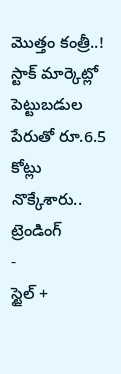మొత్తం కంత్రీ..! స్టాక్ మార్కెట్లో పెట్టుబడుల పేరుతో రూ.6.5 కోట్లు నొక్కేశారు..
ట్రెండింగ్
-
స్టైల్ +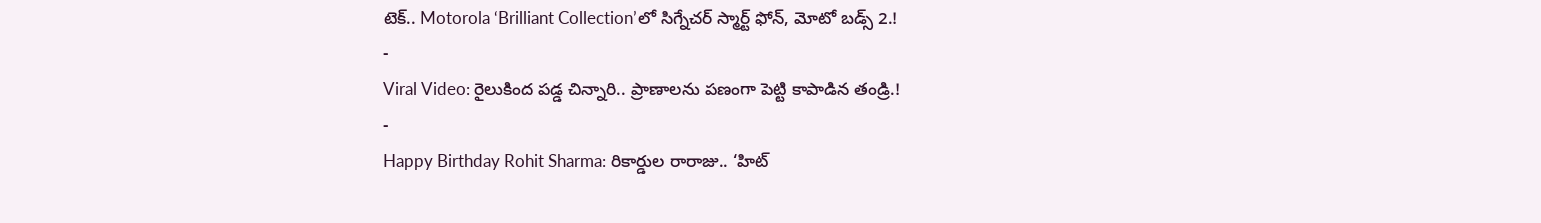టెక్.. Motorola ‘Brilliant Collection’లో సిగ్నేచర్ స్మార్ట్ ఫోన్, మోటో బడ్స్ 2.!
-
Viral Video: రైలుకింద పడ్డ చిన్నారి.. ప్రాణాలను పణంగా పెట్టి కాపాడిన తండ్రి.!
-
Happy Birthday Rohit Sharma: రికార్డుల రారాజు.. ‘హిట్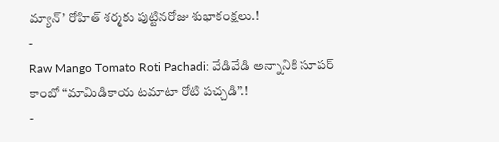మ్యాన్’ రోహిత్ శర్మకు పుట్టినరోజు శుభాకంక్షలు.!
-
Raw Mango Tomato Roti Pachadi: వేడివేడి అన్నానికి సూపర్ కాంబో “మామిడికాయ టమాటా రోటి పచ్చడి”.!
-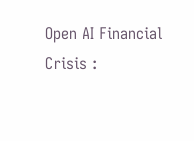Open AI Financial Crisis :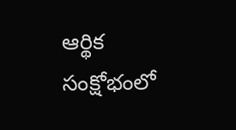ఆర్థిక సంక్షోభంలో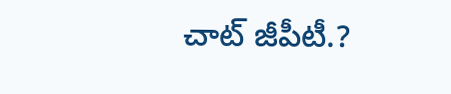చాట్ జీపీటీ.?